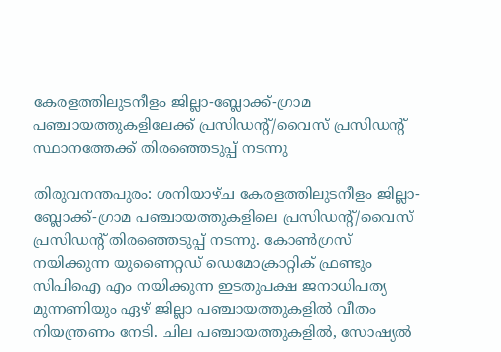കേരളത്തിലുടനീളം ജില്ലാ-ബ്ലോക്ക്-ഗ്രാമ പഞ്ചായത്തുകളിലേക്ക് പ്രസിഡന്റ്/വൈസ് പ്രസിഡന്റ് സ്ഥാനത്തേക്ക് തിരഞ്ഞെടുപ്പ് നടന്നു

തിരുവനന്തപുരം: ശനിയാഴ്ച കേരളത്തിലുടനീളം ജില്ലാ-ബ്ലോക്ക്-ഗ്രാമ പഞ്ചായത്തുകളിലെ പ്രസിഡന്റ്/വൈസ് പ്രസിഡന്റ് തിരഞ്ഞെടുപ്പ് നടന്നു. കോണ്‍ഗ്രസ് നയിക്കുന്ന യുണൈറ്റഡ് ഡെമോക്രാറ്റിക് ഫ്രണ്ടും സിപിഐ എം നയിക്കുന്ന ഇടതുപക്ഷ ജനാധിപത്യ മുന്നണിയും ഏഴ് ജില്ലാ പഞ്ചായത്തുകളിൽ വീതം നിയന്ത്രണം നേടി. ചില പഞ്ചായത്തുകളിൽ, സോഷ്യൽ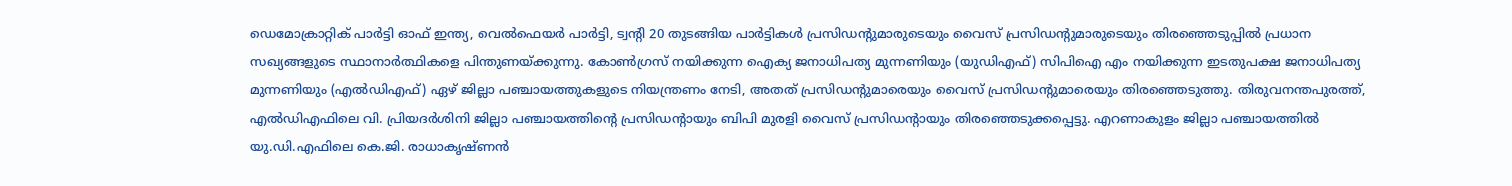ഡെമോക്രാറ്റിക് പാർട്ടി ഓഫ് ഇന്ത്യ, വെൽഫെയർ പാർട്ടി, ട്വന്റി 20 തുടങ്ങിയ പാർട്ടികൾ പ്രസിഡന്റുമാരുടെയും വൈസ് പ്രസിഡന്റുമാരുടെയും തിരഞ്ഞെടുപ്പിൽ പ്രധാന സഖ്യങ്ങളുടെ സ്ഥാനാർത്ഥികളെ പിന്തുണയ്ക്കുന്നു. കോൺഗ്രസ് നയിക്കുന്ന ഐക്യ ജനാധിപത്യ മുന്നണിയും (യുഡിഎഫ്) സിപിഐ എം നയിക്കുന്ന ഇടതുപക്ഷ ജനാധിപത്യ മുന്നണിയും (എൽഡിഎഫ്) ഏഴ് ജില്ലാ പഞ്ചായത്തുകളുടെ നിയന്ത്രണം നേടി, അതത് പ്രസിഡന്റുമാരെയും വൈസ് പ്രസിഡന്റുമാരെയും തിരഞ്ഞെടുത്തു. തിരുവനന്തപുരത്ത്, എൽഡിഎഫിലെ വി. പ്രിയദർശിനി ജില്ലാ പഞ്ചായത്തിന്റെ പ്രസിഡന്റായും ബിപി മുരളി വൈസ് പ്രസിഡന്റായും തിരഞ്ഞെടുക്കപ്പെട്ടു. എറണാകുളം ജില്ലാ പഞ്ചായത്തിൽ യു.ഡി.എഫിലെ കെ.ജി. രാധാകൃഷ്ണൻ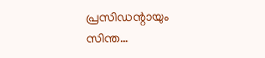പ്രസിഡന്റായും സിന്ത…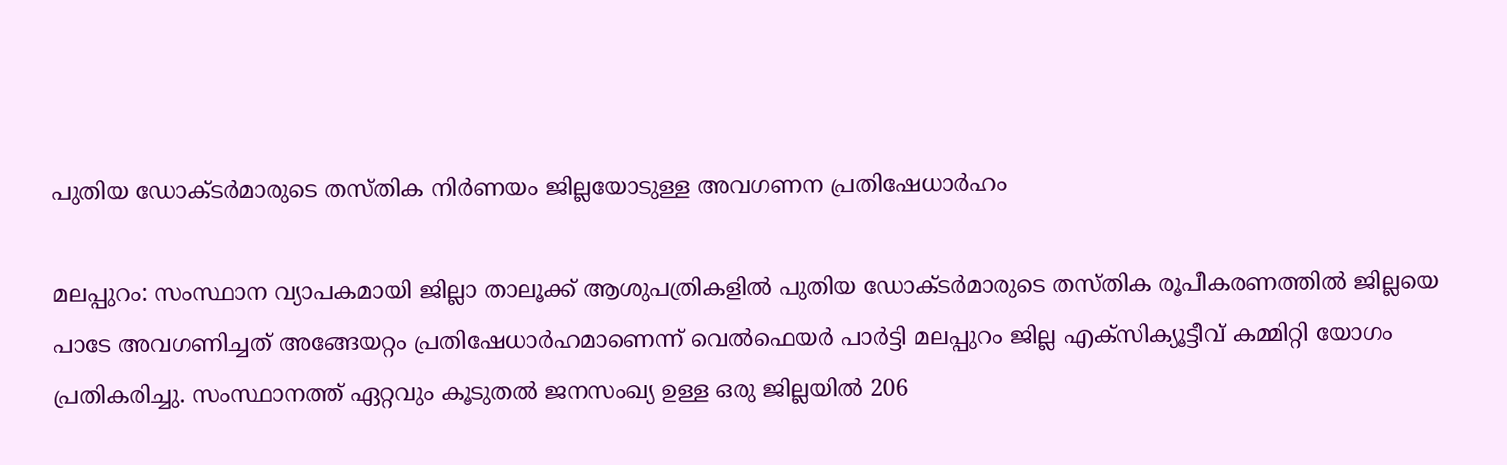പുതിയ ഡോക്ടർമാരുടെ തസ്തിക നിർണയം ജില്ലയോടുള്ള അവഗണന പ്രതിഷേധാർഹം

മലപ്പുറം: സംസ്ഥാന വ്യാപകമായി ജില്ലാ താലൂക്ക് ആശുപത്രികളിൽ പുതിയ ഡോക്ടർമാരുടെ തസ്തിക രൂപീകരണത്തിൽ ജില്ലയെ പാടേ അവഗണിച്ചത് അങ്ങേയറ്റം പ്രതിഷേധാർഹമാണെന്ന് വെൽഫെയർ പാർട്ടി മലപ്പുറം ജില്ല എക്‌സിക്യൂട്ടീവ് കമ്മിറ്റി യോഗം പ്രതികരിച്ചു. സംസ്ഥാനത്ത് ഏറ്റവും കൂടുതൽ ജനസംഖ്യ ഉള്ള ഒരു ജില്ലയിൽ 206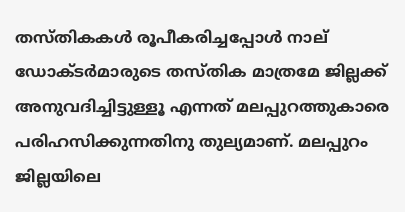തസ്തികകൾ രൂപീകരിച്ചപ്പോൾ നാല് ഡോക്ടർമാരുടെ തസ്തിക മാത്രമേ ജില്ലക്ക് അനുവദിച്ചിട്ടുള്ളൂ എന്നത് മലപ്പുറത്തുകാരെ പരിഹസിക്കുന്നതിനു തുല്യമാണ്. മലപ്പുറം ജില്ലയിലെ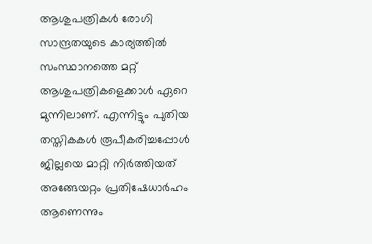ആശുപത്രികൾ രോഗി സാന്ദ്രതയുടെ കാര്യത്തിൽ സംസ്ഥാനത്തെ മറ്റ് ആശുപത്രികളെക്കാൾ ഏറെ മുന്നിലാണ്. എന്നിട്ടും പുതിയ തസ്തികകൾ രൂപീകരിച്ചപ്പോൾ ജില്ലയെ മാറ്റി നിർത്തിയത് അങ്ങേയറ്റം പ്രതിഷേധാർഹം ആണെന്നും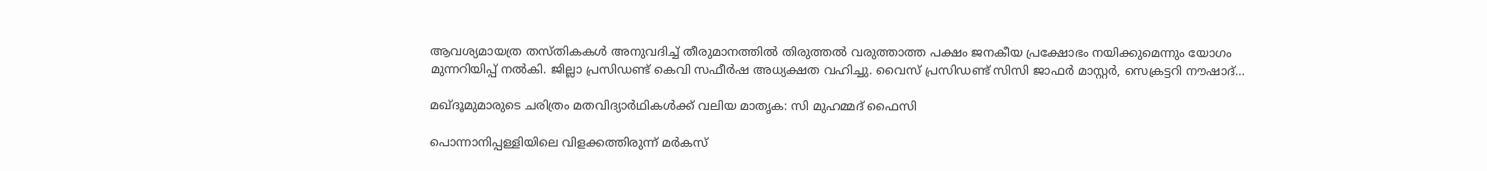ആവശ്യമായത്ര തസ്തികകൾ അനുവദിച്ച് തീരുമാനത്തിൽ തിരുത്തൽ വരുത്താത്ത പക്ഷം ജനകീയ പ്രക്ഷോഭം നയിക്കുമെന്നും യോഗം മുന്നറിയിപ്പ് നൽകി. ജില്ലാ പ്രസിഡണ്ട് കെവി സഫീർഷ അധ്യക്ഷത വഹിച്ചു. വൈസ് പ്രസിഡണ്ട് സിസി ജാഫർ മാസ്റ്റർ, സെക്രട്ടറി നൗഷാദ്…

മഖ്ദൂമുമാരുടെ ചരിത്രം മതവിദ്യാർഥികൾക്ക് വലിയ മാതൃക: സി മുഹമ്മദ് ഫൈസി

പൊന്നാനിപ്പള്ളിയിലെ വിളക്കത്തിരുന്ന് മർകസ്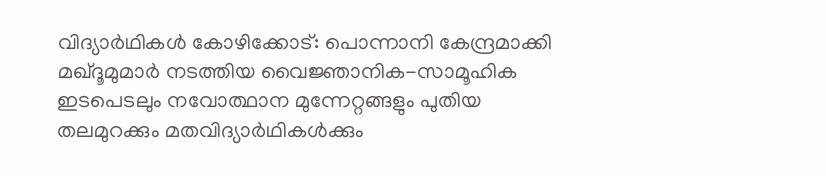വിദ്യാർഥികൾ കോഴിക്കോട്: പൊന്നാനി കേന്ദ്രമാക്കി മഖ്‌ദൂമുമാർ നടത്തിയ വൈജ്ഞാനിക-സാമൂഹിക ഇടപെടലും നവോത്ഥാന മുന്നേറ്റങ്ങളും പുതിയ തലമുറക്കും മതവിദ്യാർഥികൾക്കും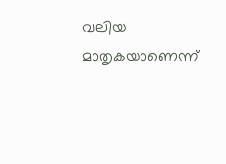വലിയ മാതൃകയാണെന്ന്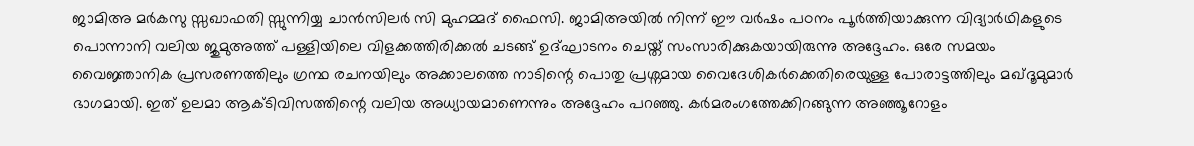ജാമിഅ മർകസു സ്സഖാഫതി സ്സുന്നിയ്യ ചാൻസിലർ സി മുഹമ്മദ് ഫൈസി. ജാമിഅയിൽ നിന്ന് ഈ വർഷം പഠനം പൂർത്തിയാക്കുന്ന വിദ്യാർഥികളുടെ പൊന്നാനി വലിയ ജുമുഅത്ത് പള്ളിയിലെ വിളക്കത്തിരിക്കൽ ചടങ്ങ് ഉദ്ഘാടനം ചെയ്ത് സംസാരിക്കുകയായിരുന്നു അദ്ദേഹം. ഒരേ സമയം വൈജ്ഞാനിക പ്രസരണത്തിലും ഗ്രന്ഥ രചനയിലും അക്കാലത്തെ നാടിന്റെ പൊതു പ്രശ്നമായ വൈദേശികർക്കെതിരെയുള്ള പോരാട്ടത്തിലും മഖ്‌ദൂമുമാർ ഭാഗമായി. ഇത് ഉലമാ ആക്ടിവിസത്തിന്റെ വലിയ അധ്യായമാണെന്നും അദ്ദേഹം പറഞ്ഞു. കർമരംഗത്തേക്കിറങ്ങുന്ന അഞ്ഞൂറോളം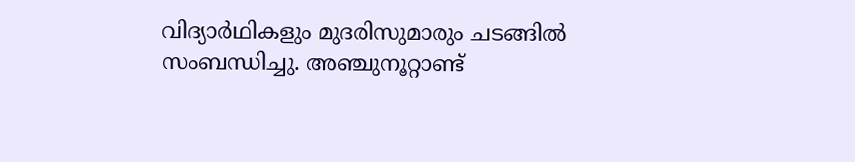വിദ്യാർഥികളും മുദരിസുമാരും ചടങ്ങിൽ സംബന്ധിച്ചു. അഞ്ചുനൂറ്റാണ്ട്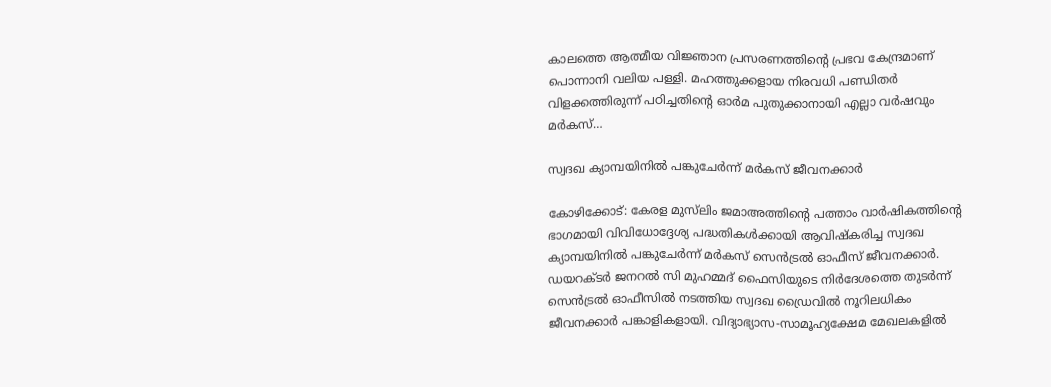കാലത്തെ ആത്മീയ വിജ്ഞാന പ്രസരണത്തിന്റെ പ്രഭവ കേന്ദ്രമാണ് പൊന്നാനി വലിയ പള്ളി. മഹത്തുക്കളായ നിരവധി പണ്ഡിതർ വിളക്കത്തിരുന്ന് പഠിച്ചതിന്റെ ഓർമ പുതുക്കാനായി എല്ലാ വർഷവും മർകസ്…

സ്വദഖ ക്യാമ്പയിനിൽ പങ്കുചേർന്ന് മർകസ് ജീവനക്കാർ

കോഴിക്കോട്: കേരള മുസ്‌ലിം ജമാഅത്തിന്റെ പത്താം വാർഷികത്തിന്റെ ഭാഗമായി വിവിധോദ്ദേശ്യ പദ്ധതികൾക്കായി ആവിഷ്കരിച്ച സ്വദഖ ക്യാമ്പയിനിൽ പങ്കുചേർന്ന് മർകസ് സെൻട്രൽ ഓഫീസ് ജീവനക്കാർ. ഡയറക്ടർ ജനറൽ സി മുഹമ്മദ് ഫൈസിയുടെ നിർദേശത്തെ തുടർന്ന് സെൻട്രൽ ഓഫീസിൽ നടത്തിയ സ്വദഖ ഡ്രൈവിൽ നൂറിലധികം ജീവനക്കാർ പങ്കാളികളായി. വിദ്യാഭ്യാസ-സാമൂഹ്യക്ഷേമ മേഖലകളിൽ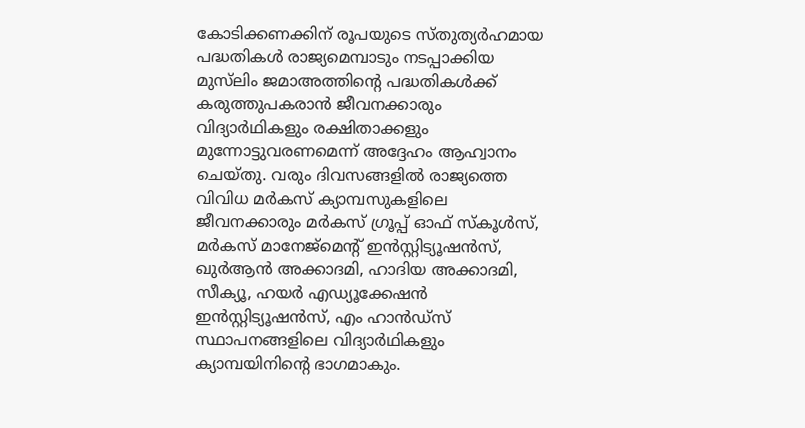കോടിക്കണക്കിന് രൂപയുടെ സ്തുത്യർഹമായ പദ്ധതികൾ രാജ്യമെമ്പാടും നടപ്പാക്കിയ മുസ്‌ലിം ജമാഅത്തിന്റെ പദ്ധതികൾക്ക് കരുത്തുപകരാൻ ജീവനക്കാരും വിദ്യാർഥികളും രക്ഷിതാക്കളും മുന്നോട്ടുവരണമെന്ന് അദ്ദേഹം ആഹ്വാനം ചെയ്തു. വരും ദിവസങ്ങളിൽ രാജ്യത്തെ വിവിധ മർകസ് ക്യാമ്പസുകളിലെ ജീവനക്കാരും മർകസ് ഗ്രൂപ്പ് ഓഫ് സ്കൂൾസ്, മർകസ് മാനേജ്‌മെന്റ് ഇൻസ്റ്റിട്യൂഷൻസ്, ഖുർആൻ അക്കാദമി, ഹാദിയ അക്കാദമി, സീക്യൂ, ഹയർ എഡ്യൂക്കേഷൻ ഇൻസ്റ്റിട്യൂഷൻസ്, എം ഹാൻഡ്‌സ് സ്ഥാപനങ്ങളിലെ വിദ്യാർഥികളും ക്യാമ്പയിനിന്റെ ഭാഗമാകും.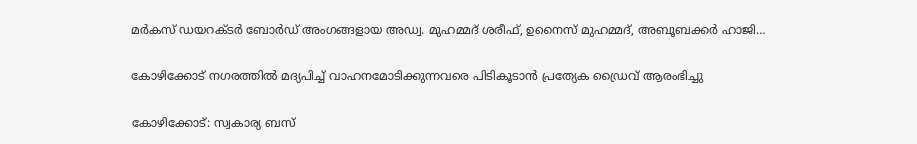മർകസ് ഡയറക്ടർ ബോർഡ് അംഗങ്ങളായ അഡ്വ. മുഹമ്മദ് ശരീഫ്, ഉനൈസ് മുഹമ്മദ്, അബൂബക്കർ ഹാജി…

കോഴിക്കോട് നഗരത്തിൽ മദ്യപിച്ച് വാഹനമോടിക്കുന്നവരെ പിടികൂടാൻ പ്രത്യേക ഡ്രൈവ് ആരംഭിച്ചു

കോഴിക്കോട്: സ്വകാര്യ ബസ്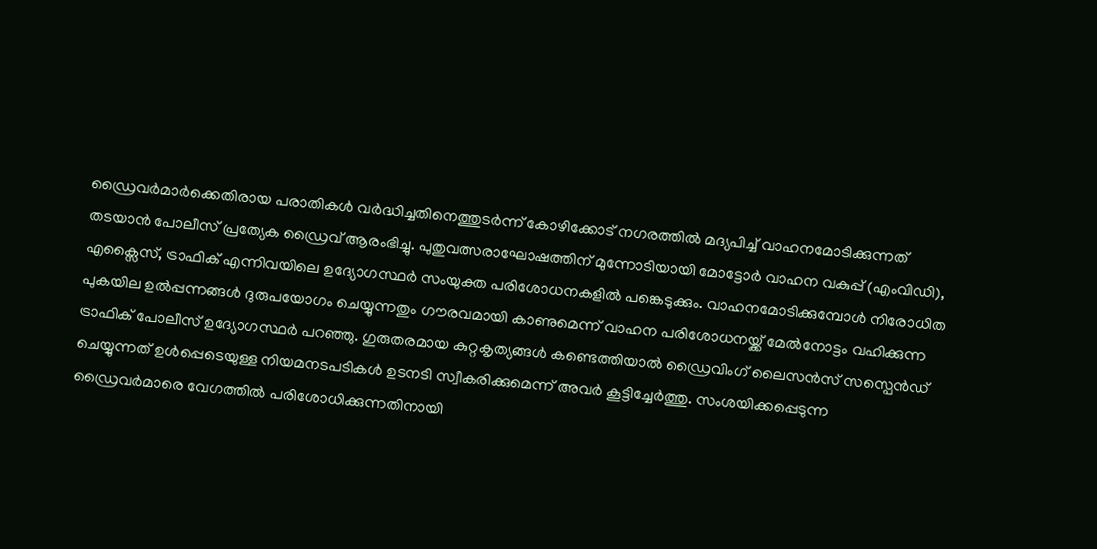ഡ്രൈവർമാർക്കെതിരായ പരാതികൾ വർദ്ധിച്ചതിനെത്തുടർന്ന് കോഴിക്കോട് നഗരത്തിൽ മദ്യപിച്ച് വാഹനമോടിക്കുന്നത് തടയാൻ പോലീസ് പ്രത്യേക ഡ്രൈവ് ആരംഭിച്ചു. പുതുവത്സരാഘോഷത്തിന് മുന്നോടിയായി മോട്ടോർ വാഹന വകുപ്പ് (എംവിഡി), എക്സൈസ്, ട്രാഫിക് എന്നിവയിലെ ഉദ്യോഗസ്ഥർ സംയുക്ത പരിശോധനകളിൽ പങ്കെടുക്കും. വാഹനമോടിക്കുമ്പോൾ നിരോധിത പുകയില ഉൽപ്പന്നങ്ങൾ ദുരുപയോഗം ചെയ്യുന്നതും ഗൗരവമായി കാണുമെന്ന് വാഹന പരിശോധനയ്ക്ക് മേൽനോട്ടം വഹിക്കുന്ന ട്രാഫിക് പോലീസ് ഉദ്യോഗസ്ഥർ പറഞ്ഞു. ഗുരുതരമായ കുറ്റകൃത്യങ്ങൾ കണ്ടെത്തിയാൽ ഡ്രൈവിംഗ് ലൈസൻസ് സസ്പെൻഡ് ചെയ്യുന്നത് ഉൾപ്പെടെയുള്ള നിയമനടപടികൾ ഉടനടി സ്വീകരിക്കുമെന്ന് അവർ കൂട്ടിച്ചേർത്തു. സംശയിക്കപ്പെടുന്ന ഡ്രൈവർമാരെ വേഗത്തിൽ പരിശോധിക്കുന്നതിനായി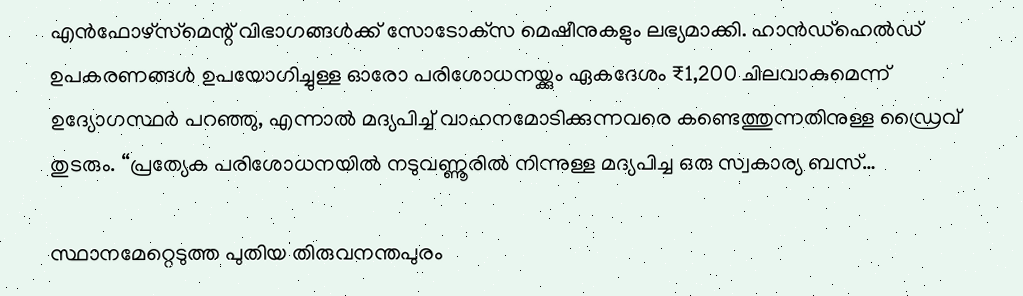എൻഫോഴ്‌സ്‌മെന്റ് വിഭാഗങ്ങൾക്ക് സോടോക്‌സ മെഷീനുകളും ലഭ്യമാക്കി. ഹാൻഡ്‌ഹെൽഡ് ഉപകരണങ്ങൾ ഉപയോഗിച്ചുള്ള ഓരോ പരിശോധനയ്ക്കും ഏകദേശം ₹1,200 ചിലവാകുമെന്ന് ഉദ്യോഗസ്ഥർ പറഞ്ഞു, എന്നാൽ മദ്യപിച്ച് വാഹനമോടിക്കുന്നവരെ കണ്ടെത്തുന്നതിനുള്ള ഡ്രൈവ് തുടരും. “പ്രത്യേക പരിശോധനയിൽ നടുവണ്ണൂരിൽ നിന്നുള്ള മദ്യപിച്ച ഒരു സ്വകാര്യ ബസ്…

സ്ഥാനമേറ്റെടുത്ത പുതിയ തിരുവനന്തപുരം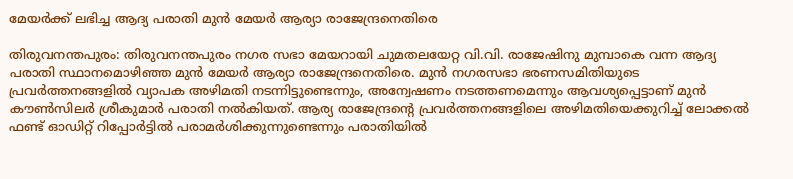മേയർക്ക് ലഭിച്ച ആദ്യ പരാതി മുൻ മേയര്‍ ആര്യാ രാജേന്ദ്രനെതിരെ

തിരുവനന്തപുരം: തിരുവനന്തപുരം നഗര സഭാ മേയറായി ചുമതലയേറ്റ വി.വി. രാജേഷിനു മുമ്പാകെ വന്ന ആദ്യ പരാതി സ്ഥാനമൊഴിഞ്ഞ മുന്‍ മേയര്‍ ആര്യാ രാജേന്ദ്രനെതിരെ. മുൻ നഗരസഭാ ഭരണസമിതിയുടെ പ്രവർത്തനങ്ങളിൽ വ്യാപക അഴിമതി നടന്നിട്ടുണ്ടെന്നും, അന്വേഷണം നടത്തണമെന്നും ആവശ്യപ്പെട്ടാണ് മുൻ കൗൺസിലർ ശ്രീകുമാര്‍ പരാതി നൽകിയത്. ആര്യ രാജേന്ദ്രന്റെ പ്രവർത്തനങ്ങളിലെ അഴിമതിയെക്കുറിച്ച് ലോക്കൽ ഫണ്ട് ഓഡിറ്റ് റിപ്പോർട്ടിൽ പരാമർശിക്കുന്നുണ്ടെന്നും പരാതിയിൽ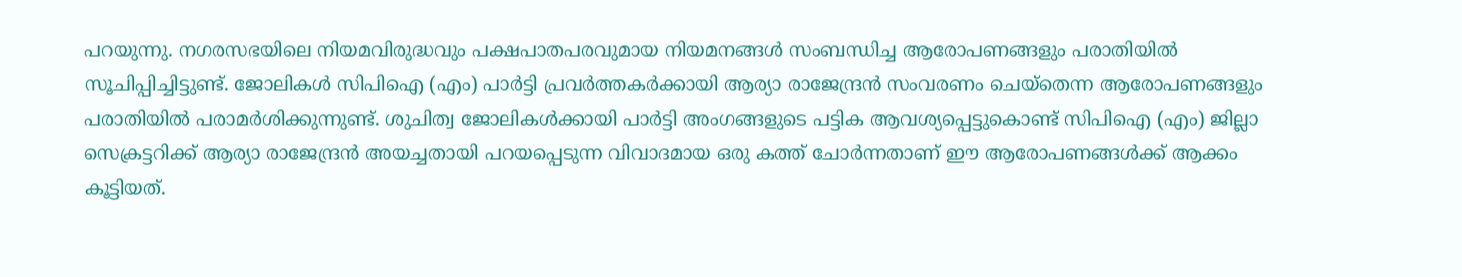പറയുന്നു. നഗരസഭയിലെ നിയമവിരുദ്ധവും പക്ഷപാതപരവുമായ നിയമനങ്ങൾ സംബന്ധിച്ച ആരോപണങ്ങളും പരാതിയില്‍ സൂചിപ്പിച്ചിട്ടുണ്ട്. ജോലികൾ സിപിഐ (എം) പാർട്ടി പ്രവർത്തകർക്കായി ആര്യാ രാജേന്ദ്രന്‍ സംവരണം ചെയ്തെന്ന ആരോപണങ്ങളും പരാതിയില്‍ പരാമര്‍ശിക്കുന്നുണ്ട്. ശുചിത്വ ജോലികൾക്കായി പാർട്ടി അംഗങ്ങളുടെ പട്ടിക ആവശ്യപ്പെട്ടുകൊണ്ട് സിപിഐ (എം) ജില്ലാ സെക്രട്ടറിക്ക് ആര്യാ രാജേന്ദ്രന്‍ അയച്ചതായി പറയപ്പെടുന്ന വിവാദമായ ഒരു കത്ത് ചോർന്നതാണ് ഈ ആരോപണങ്ങൾക്ക് ആക്കം കൂട്ടിയത്.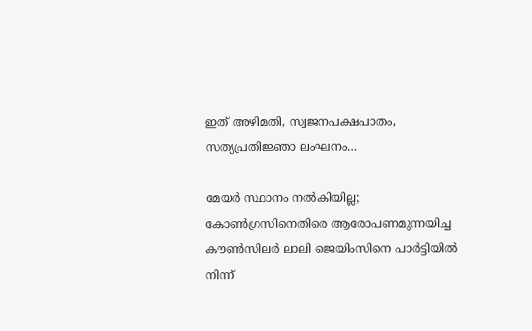ഇത് അഴിമതി, സ്വജനപക്ഷപാതം, സത്യപ്രതിജ്ഞാ ലംഘനം…

മേയർ സ്ഥാനം നല്‍കിയില്ല; കോണ്‍ഗ്രസിനെതിരെ ആരോപണമുന്നയിച്ച കൗണ്‍സിലര്‍ ലാലി ജെയിംസിനെ പാര്‍ട്ടിയില്‍ നിന്ന്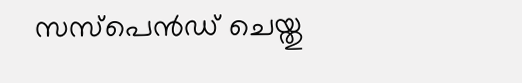സസ്‌പെൻഡ് ചെയ്തു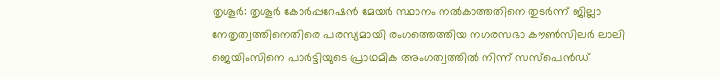തൃശൂർ: തൃശൂർ കോർപ്പറേഷൻ മേയർ സ്ഥാനം നൽകാത്തതിനെ തുടർന്ന് ജില്ലാ നേതൃത്വത്തിനെതിരെ പരസ്യമായി രംഗത്തെത്തിയ നഗരസഭാ കൗൺസിലർ ലാലി ജെയിംസിനെ പാര്‍ട്ടിയുടെ പ്രാഥമിക അംഗത്വത്തിൽ നിന്ന് സസ്‌പെൻഡ്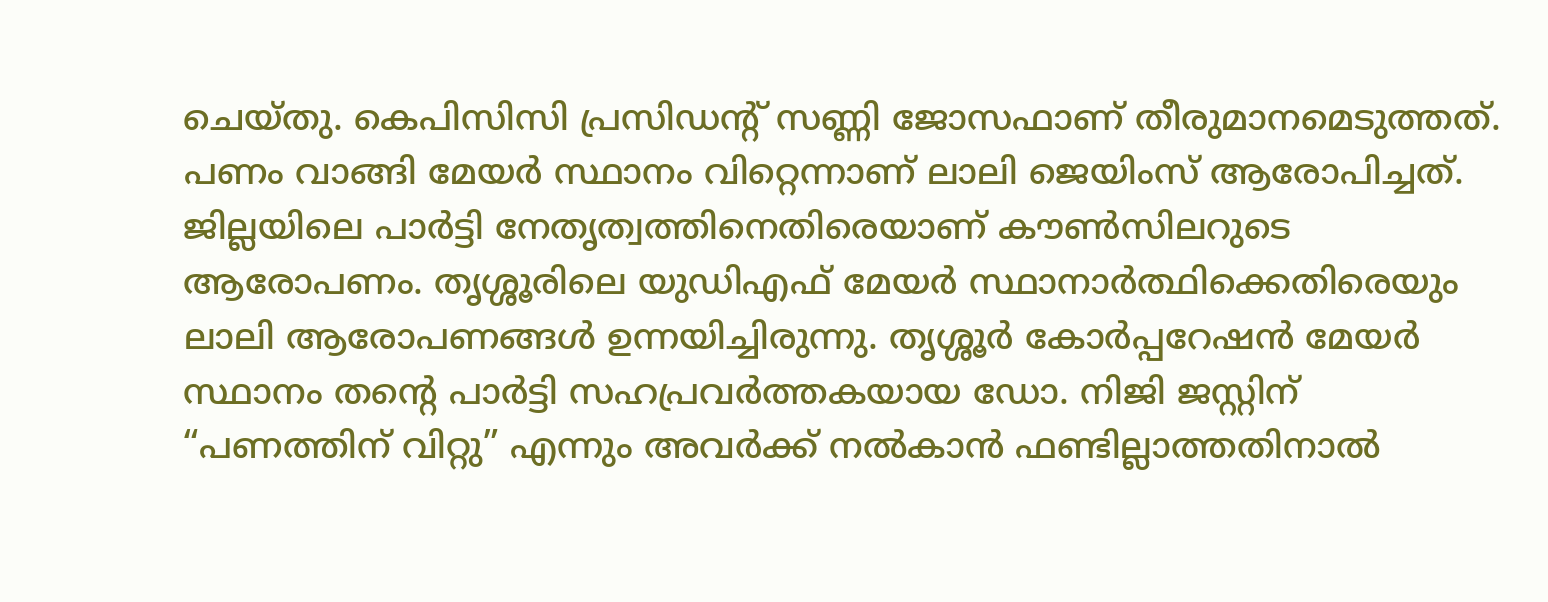ചെയ്തു. കെപിസിസി പ്രസിഡന്റ് സണ്ണി ജോസഫാണ് തീരുമാനമെടുത്തത്. പണം വാങ്ങി മേയർ സ്ഥാനം വിറ്റെന്നാണ് ലാലി ജെയിംസ് ആരോപിച്ചത്. ജില്ലയിലെ പാർട്ടി നേതൃത്വത്തിനെതിരെയാണ് കൗൺസിലറുടെ ആരോപണം. തൃശ്ശൂരിലെ യുഡിഎഫ് മേയർ സ്ഥാനാർത്ഥിക്കെതിരെയും ലാലി ആരോപണങ്ങൾ ഉന്നയിച്ചിരുന്നു. തൃശ്ശൂർ കോർപ്പറേഷൻ മേയർ സ്ഥാനം തന്റെ പാർട്ടി സഹപ്രവർത്തകയായ ഡോ. നിജി ജസ്റ്റിന് “പണത്തിന് വിറ്റു” എന്നും അവർക്ക് നൽകാൻ ഫണ്ടില്ലാത്തതിനാൽ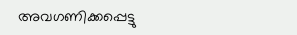അവഗണിക്കപ്പെട്ടു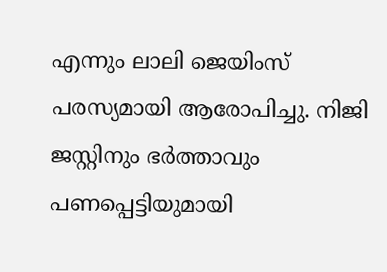എന്നും ലാലി ജെയിംസ് പരസ്യമായി ആരോപിച്ചു. നിജി ജസ്റ്റിനും ഭർത്താവും പണപ്പെട്ടിയുമായി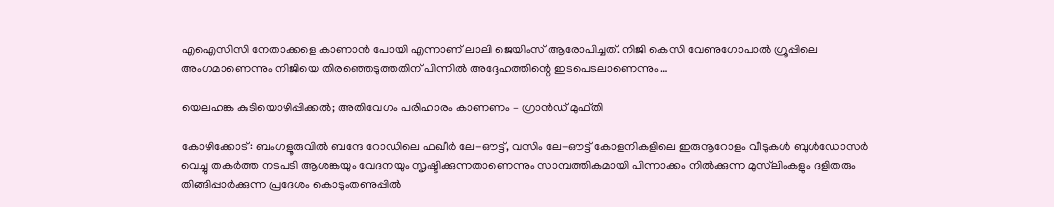എഐസിസി നേതാക്കളെ കാണാൻ പോയി എന്നാണ് ലാലി ജെയിംസ് ആരോപിച്ചത്. നിജി കെസി വേണുഗോപാൽ ഗ്രൂപ്പിലെ അംഗമാണെന്നും നിജിയെ തിരഞ്ഞെടുത്തതിന് പിന്നിൽ അദ്ദേഹത്തിന്റെ ഇടപെടലാണെന്നും…

യെലഹങ്ക കുടിയൊഴിപ്പിക്കൽ; അതിവേഗം പരിഹാരം കാണണം – ഗ്രാൻഡ് മുഫ്തി

കോഴിക്കോട്: ബംഗളൂരുവിൽ ബന്ദേ റോഡിലെ ഫഖീർ ലേ-ഔട്ട്, വസിം ലേ-ഔട്ട് കോളനികളിലെ ഇരുനൂറോളം വീടുകൾ ബുൾഡോസർ വെച്ചു തകർത്ത നടപടി ആശങ്കയും വേദനയും സൃഷ്ടിക്കുന്നതാണെന്നും സാമ്പത്തികമായി പിന്നാക്കം നിൽക്കുന്ന മുസ്‌ലിംകളും ദളിതരും തിങ്ങിപ്പാർക്കുന്ന പ്രദേശം കൊടുംതണുപ്പിൽ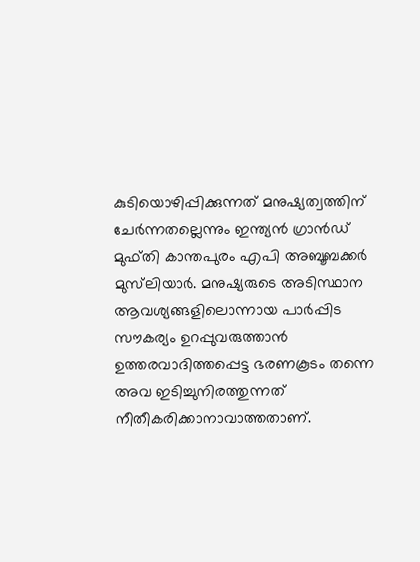കുടിയൊഴിപ്പിക്കുന്നത് മനുഷ്യത്വത്തിന് ചേർന്നതല്ലെന്നും ഇന്ത്യൻ ഗ്രാൻഡ് മുഫ്തി കാന്തപുരം എപി അബൂബക്കർ മുസ്‌ലിയാർ. മനുഷ്യരുടെ അടിസ്ഥാന ആവശ്യങ്ങളിലൊന്നായ പാർപ്പിട സൗകര്യം ഉറപ്പുവരുത്താൻ ഉത്തരവാദിത്തപ്പെട്ട ഭരണകൂടം തന്നെ അവ ഇടിച്ചുനിരത്തുന്നത് നീതീകരിക്കാനാവാത്തതാണ്.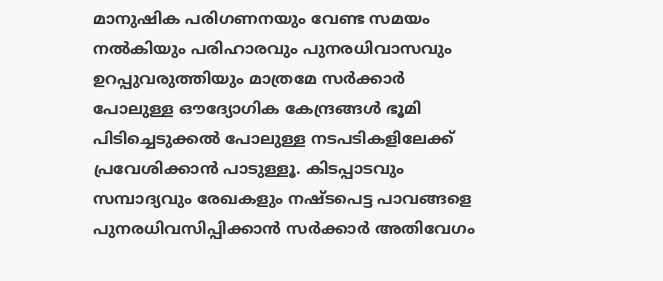മാനുഷിക പരിഗണനയും വേണ്ട സമയം നൽകിയും പരിഹാരവും പുനരധിവാസവും ഉറപ്പുവരുത്തിയും മാത്രമേ സർക്കാർ പോലുള്ള ഔദ്യോഗിക കേന്ദ്രങ്ങൾ ഭൂമി പിടിച്ചെടുക്കൽ പോലുള്ള നടപടികളിലേക്ക് പ്രവേശിക്കാൻ പാടുള്ളൂ. കിടപ്പാടവും സമ്പാദ്യവും രേഖകളും നഷ്ടപെട്ട പാവങ്ങളെ പുനരധിവസിപ്പിക്കാൻ സർക്കാർ അതിവേഗം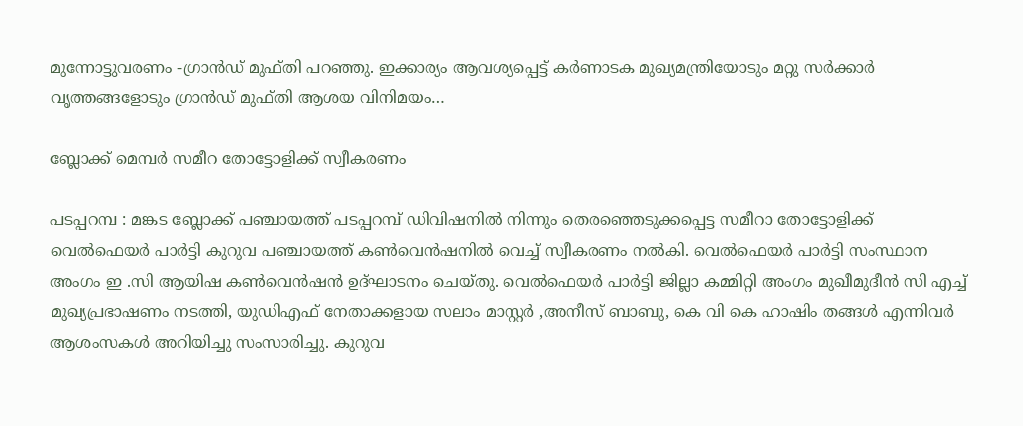മുന്നോട്ടുവരണം -ഗ്രാൻഡ് മുഫ്തി പറഞ്ഞു. ഇക്കാര്യം ആവശ്യപ്പെട്ട് കർണാടക മുഖ്യമന്ത്രിയോടും മറ്റു സർക്കാർ വൃത്തങ്ങളോടും ഗ്രാൻഡ് മുഫ്തി ആശയ വിനിമയം…

ബ്ലോക്ക് മെമ്പർ സമീറ തോട്ടോളിക്ക് സ്വീകരണം

പടപ്പറമ്പ : മങ്കട ബ്ലോക്ക് പഞ്ചായത്ത് പടപ്പറമ്പ് ഡിവിഷനിൽ നിന്നും തെരഞ്ഞെടുക്കപ്പെട്ട സമീറാ തോട്ടോളിക്ക് വെൽഫെയർ പാർട്ടി കുറുവ പഞ്ചായത്ത് കൺവെൻഷനിൽ വെച്ച് സ്വീകരണം നൽകി. വെൽഫെയർ പാർട്ടി സംസ്ഥാന അംഗം ഇ .സി ആയിഷ കൺവെൻഷൻ ഉദ്ഘാടനം ചെയ്തു. വെൽഫെയർ പാർട്ടി ജില്ലാ കമ്മിറ്റി അംഗം മുഖീമുദീൻ സി എച്ച് മുഖ്യപ്രഭാഷണം നടത്തി, യുഡിഎഫ് നേതാക്കളായ സലാം മാസ്റ്റർ ,അനീസ് ബാബു, കെ വി കെ ഹാഷിം തങ്ങൾ എന്നിവർ ആശംസകൾ അറിയിച്ചു സംസാരിച്ചു. കുറുവ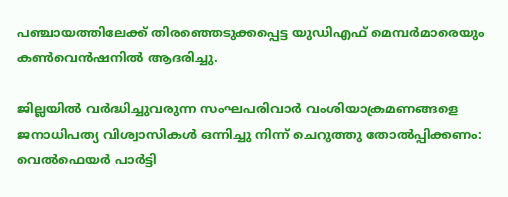പഞ്ചായത്തിലേക്ക് തിരഞ്ഞെടുക്കപ്പെട്ട യുഡിഎഫ് മെമ്പർമാരെയും കൺവെൻഷനിൽ ആദരിച്ചു.

ജില്ലയിൽ വർദ്ധിച്ചുവരുന്ന സംഘപരിവാർ വംശിയാക്രമണങ്ങളെ ജനാധിപത്യ വിശ്വാസികൾ ഒന്നിച്ചു നിന്ന് ചെറുത്തു തോൽപ്പിക്കണം: വെൽഫെയർ പാർട്ടി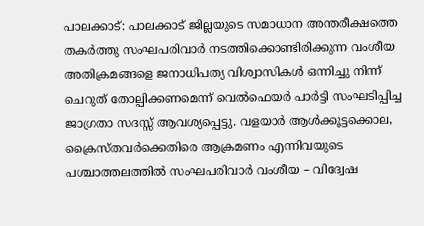പാലക്കാട്: പാലക്കാട് ജില്ലയുടെ സമാധാന അന്തരീക്ഷത്തെ തകർത്തു സംഘപരിവാർ നടത്തിക്കൊണ്ടിരിക്കുന്ന വംശീയ അതിക്രമങ്ങളെ ജനാധിപത്യ വിശ്വാസികൾ ഒന്നിച്ചു നിന്ന് ചെറുത് തോല്പിക്കണമെന്ന് വെൽഫെയർ പാർട്ടി സംഘടിപ്പിച്ച ജാഗ്രതാ സദസ്സ് ആവശ്യപ്പെട്ടു. വളയാർ ആൾക്കൂട്ടക്കൊല, ക്രൈസ്തവർക്കെതിരെ ആക്രമണം എന്നിവയുടെ പശ്ചാത്തലത്തിൽ സംഘപരിവാർ വംശീയ – വിദ്വേഷ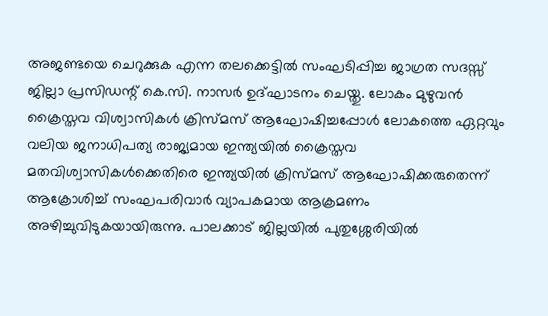അജണ്ടയെ ചെറുക്കുക എന്ന തലക്കെട്ടിൽ സംഘടിപ്പിച്ച ജാഗ്രത സദസ്സ് ജില്ലാ പ്രസിഡന്റ് കെ.സി. നാസർ ഉദ്ഘാടനം ചെയ്തു. ലോകം മുഴുവൻ ക്രൈസ്തവ വിശ്വാസികൾ ക്രിസ്മസ് ആഘോഷിച്ചപ്പോൾ ലോകത്തെ ഏറ്റവും വലിയ ജനാധിപത്യ രാജ്യമായ ഇന്ത്യയിൽ ക്രൈസ്തവ മതവിശ്വാസികൾക്കെതിരെ ഇന്ത്യയിൽ ക്രിസ്മസ് ആഘോഷിക്കരുതെന്ന് ആക്രോശിച്ച് സംഘപരിവാർ വ്യാപകമായ ആക്രമണം അഴിച്ചുവിടുകയായിരുന്നു. പാലക്കാട് ജില്ലയിൽ പുതുശ്ശേരിയിൽ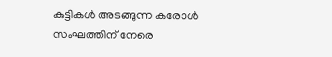കുട്ടികൾ അടങ്ങുന്ന കരോൾ സംഘത്തിന് നേരെ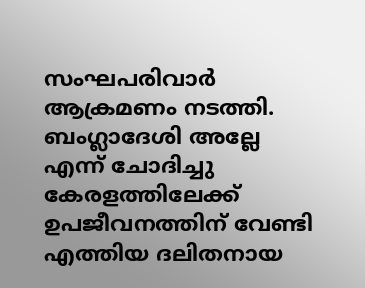സംഘപരിവാർ ആക്രമണം നടത്തി. ബംഗ്ലാദേശി അല്ലേ എന്ന് ചോദിച്ചു കേരളത്തിലേക്ക് ഉപജീവനത്തിന് വേണ്ടി എത്തിയ ദലിതനായ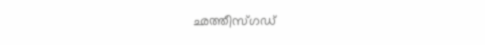ഛത്തീസ്ഗഡ്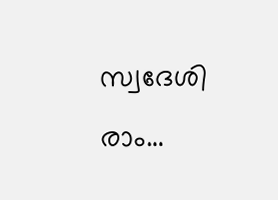സ്വദേശി രാം…